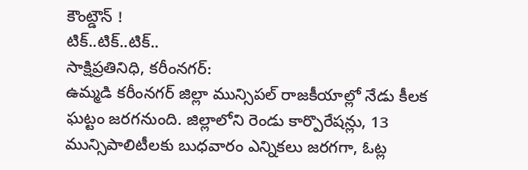కౌంట్డౌన్ !
టిక్..టిక్..టిక్..
సాక్షిప్రతినిధి, కరీంనగర్:
ఉమ్మడి కరీంనగర్ జిల్లా మున్సిపల్ రాజకీయాల్లో నేడు కీలక ఘట్టం జరగనుంది. జిల్లాలోని రెండు కార్పొరేషన్లు, 13 మున్సిపాలిటీలకు బుధవారం ఎన్నికలు జరగగా, ఓట్ల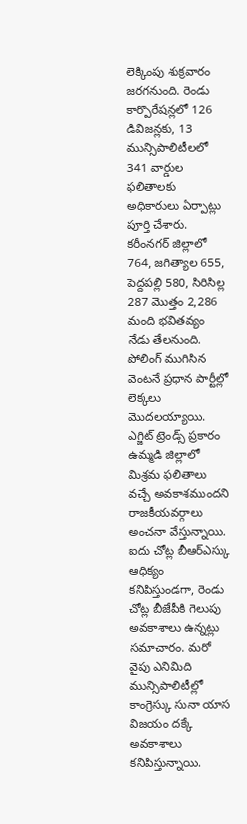లెక్కింపు శుక్రవారం జరగనుంది. రెండు కార్పొరేషన్లలో 126 డివిజన్లకు, 13 మున్సిపాలిటీలలో 341 వార్డుల ఫలితాలకు అధికారులు ఏర్పాట్లు పూర్తి చేశారు. కరీంనగర్ జిల్లాలో 764, జగిత్యాల 655, పెద్దపల్లి 580, సిరిసిల్ల 287 మొత్తం 2,286 మంది భవితవ్యం నేడు తేలనుంది. పోలింగ్ ముగిసిన వెంటనే ప్రధాన పార్టీల్లో లెక్కలు మొదలయ్యాయి. ఎగ్జిట్ ట్రెండ్స్ ప్రకారం ఉమ్మడి జిల్లాలో మిశ్రమ ఫలితాలు వచ్చే అవకాశముందని రాజకీయవర్గాలు అంచనా వేస్తున్నాయి. ఐదు చోట్ల బీఆర్ఎస్కు ఆధిక్యం కనిపిస్తుండగా, రెండు చోట్ల బీజేపీకి గెలుపు అవకాశాలు ఉన్నట్లు సమాచారం. మరో వైపు ఎనిమిది మున్సిపాలిటీల్లో కాంగ్రెస్కు సునా యాస విజయం దక్కే అవకాశాలు కనిపిస్తున్నాయి.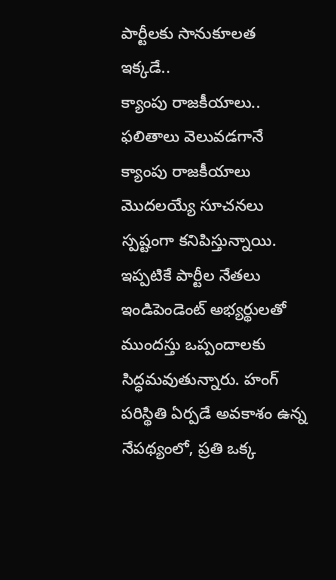పార్టీలకు సానుకూలత ఇక్కడే..
క్యాంపు రాజకీయాలు..
ఫలితాలు వెలువడగానే క్యాంపు రాజకీయాలు మొదలయ్యే సూచనలు స్పష్టంగా కనిపిస్తున్నాయి. ఇప్పటికే పార్టీల నేతలు ఇండిపెండెంట్ అభ్యర్థులతో ముందస్తు ఒప్పందాలకు సిద్ధమవుతున్నారు. హంగ్ పరిస్థితి ఏర్పడే అవకాశం ఉన్న నేపథ్యంలో, ప్రతి ఒక్క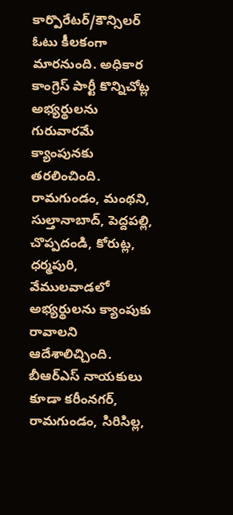కార్పొరేటర్/కౌన్సిలర్ ఓటు కీలకంగా మారనుంది. అధికార కాంగ్రెస్ పార్టీ కొన్నిచోట్ల అభ్యర్థులను గురువారమే క్యాంపునకు తరలించింది. రామగుండం, మంథని, సుల్తానాబాద్, పెద్దపల్లి, చొప్పదండి, కోరుట్ల, ధర్మపురి, వేములవాడలో అభ్యర్థులను క్యాంపుకు రావాలని ఆదేశాలిచ్చింది. బీఆర్ఎస్ నాయకులు కూడా కరీంనగర్, రామగుండం, సిరిసిల్ల,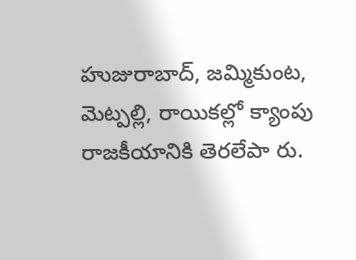హుజురాబాద్, జమ్మికుంట, మెట్పల్లి, రాయికల్లో క్యాంపు రాజకీయానికి తెరలేపా రు.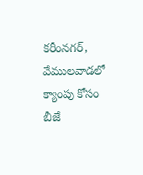కరీంనగర్, వేములవాడలో క్యాంపు కోసం బీజే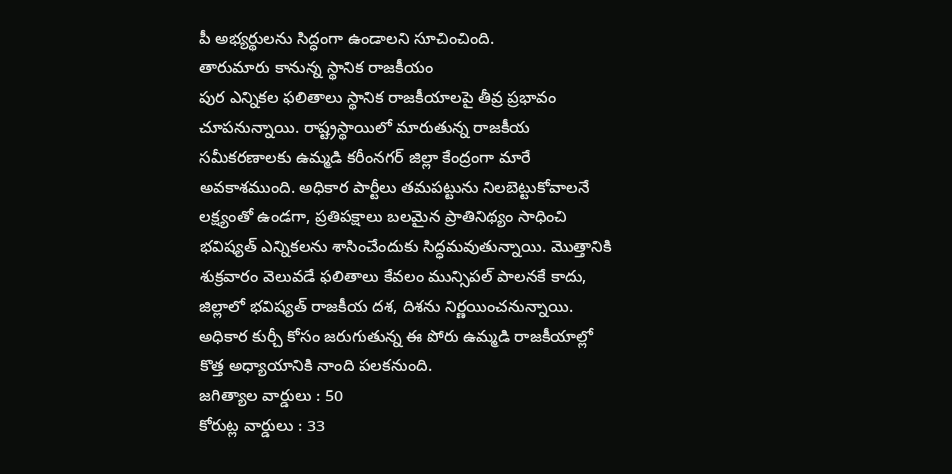పీ అభ్యర్థులను సిద్ధంగా ఉండాలని సూచించింది.
తారుమారు కానున్న స్థానిక రాజకీయం
పుర ఎన్నికల ఫలితాలు స్థానిక రాజకీయాలపై తీవ్ర ప్రభావం చూపనున్నాయి. రాష్ట్రస్థాయిలో మారుతున్న రాజకీయ సమీకరణాలకు ఉమ్మడి కరీంనగర్ జిల్లా కేంద్రంగా మారే అవకాశముంది. అధికార పార్టీలు తమపట్టును నిలబెట్టుకోవాలనే లక్ష్యంతో ఉండగా, ప్రతిపక్షాలు బలమైన ప్రాతినిథ్యం సాధించి భవిష్యత్ ఎన్నికలను శాసించేందుకు సిద్ధమవుతున్నాయి. మొత్తానికి శుక్రవారం వెలువడే ఫలితాలు కేవలం మున్సిపల్ పాలనకే కాదు, జిల్లాలో భవిష్యత్ రాజకీయ దశ, దిశను నిర్ణయించనున్నాయి. అధికార కుర్చీ కోసం జరుగుతున్న ఈ పోరు ఉమ్మడి రాజకీయాల్లో కొత్త అధ్యాయానికి నాంది పలకనుంది.
జగిత్యాల వార్డులు : 50
కోరుట్ల వార్డులు : 33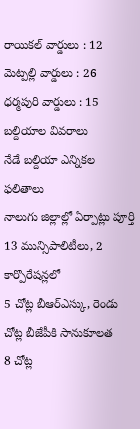రాయికల్ వార్డులు : 12
మెట్పల్లి వార్డులు : 26
ధర్మపురి వార్డులు : 15
బల్దియాల వివరాలు
నేడే బల్దియా ఎన్నికల ఫలితాలు
నాలుగు జిల్లాల్లో ఏర్పాట్లు పూర్తి
13 మున్సిపాలిటీలు, 2 కార్పొరేషన్లలో
5 చోట్ల బీఆర్ఎస్కు, రెండు చోట్ల బీజేపీకి సానుకూలత
8 చోట్ల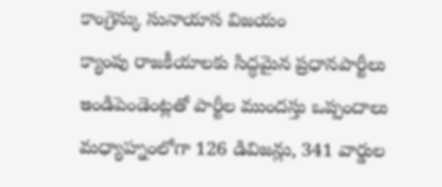కాంగ్రెస్కు సునాయాస విజయం
క్యాంపు రాజకీయాలకు సిద్ధమైన ప్రధానపార్టీలు
ఇండిపెండెంట్లతో పార్టీల ముందస్తు ఒప్పందాలు
మధ్యాహ్నంలోగా 126 డివిజన్లు, 341 వార్డుల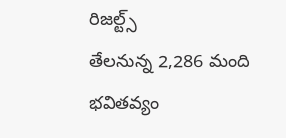రిజల్ట్స్
తేలనున్న 2,286 మంది భవితవ్యం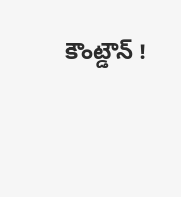కౌంట్డౌన్ !